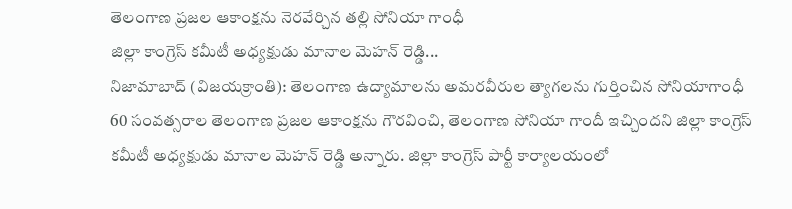తెలంగాణ ప్రజల ఆకాంక్షను నెరవేర్చిన తల్లి సోనియా గాంధీ
జిల్లా కాంగ్రెస్ కమీటీ అధ్యక్షుడు మానాల మెహన్ రెడ్డి...
నిజామాబాద్ (విజయక్రాంతి): తెలంగాణ ఉద్యామాలను అమరవీరుల త్యాగలను గుర్తించిన సోనియాగాంధీ 60 సంవత్సరాల తెలంగాణ ప్రజల ఆకాంక్షను గౌరవించి, తెలంగాణ సోనియా గాందీ ఇచ్చిందని జిల్లా కాంగ్రెస్ కమీటీ అధ్యక్షుడు మానాల మెహన్ రెడ్డి అన్నారు. జిల్లా కాంగ్రెస్ పార్టీ కార్యాలయంలో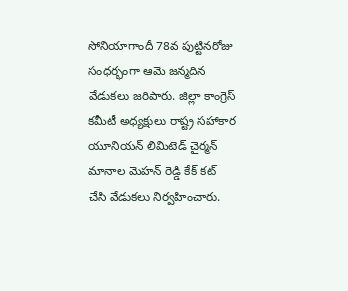సోనియాగాందీ 78వ పుట్టినరోజు సంధర్భంగా ఆమె జన్మదిన వేడుకలు జరిపారు. జిల్లా కాంగ్రెస్ కమీటీ అధ్యక్షులు రాష్ట్ర సహాకార యూనియన్ లిమిటెడ్ చైర్మన్ మానాల మెహన్ రెడ్డి కేక్ కట్ చేసి వేడుకలు నిర్వహించారు.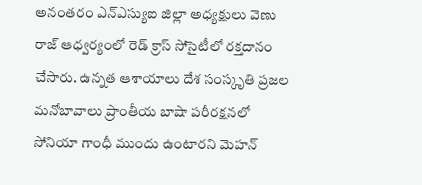అనంతరం ఎన్ఎస్యుఐ జిల్లా అధ్యక్షులు వెణు రాజ్ ఆధ్వర్యంలో రెడ్ క్రాస్ సోసైటీలో రక్తదానం చేసారు. ఉన్నత ఆశాయాలు దేశ సంస్కృతి ప్రజల మనోబావాలు ప్రాంతీయ బాషా పరీరక్షనలో సోనియా గాంధీ ముందు ఉంటారని మెహన్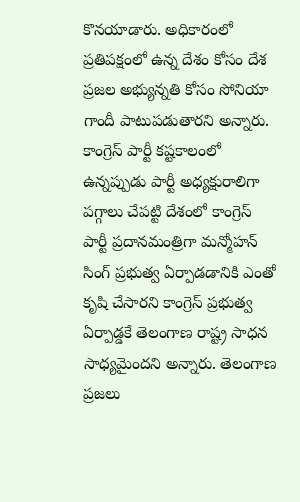కొనయాడారు. అధికారంలో ప్రతిపక్షంలో ఉన్న దేశం కోసం దేశ ప్రజల అభ్యున్నతి కోసం సోనియా గాందీ పాటుపడుతారని అన్నారు. కాంగ్రెస్ పార్టీ కష్టకాలంలో ఉన్నప్పుడు పార్టీ అధ్యక్షురాలిగా పగ్గాలు చేపట్టి దేశంలో కాంగ్రెస్ పార్టీ ప్రదానమంత్రిగా మన్మోహన్ సింగ్ ప్రభుత్వ ఏర్పాడడానికి ఎంతో కృషి చేసారని కాంగ్రెస్ ప్రభుత్వ ఏర్పాడ్డకే తెలంగాణ రాష్ట్ర సాధన సాధ్యమైందని అన్నారు. తెలంగాణ ప్రజలు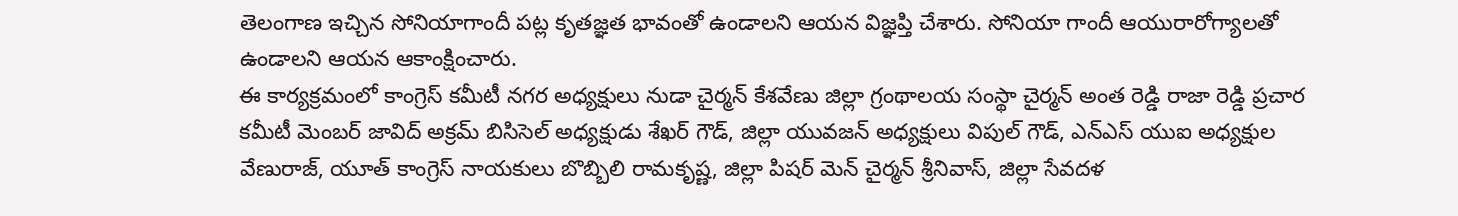తెలంగాణ ఇచ్చిన సోనియాగాందీ పట్ల కృతజ్ఞత భావంతో ఉండాలని ఆయన విజ్ఞప్తి చేశారు. సోనియా గాందీ ఆయురారోగ్యాలతో ఉండాలని ఆయన ఆకాంక్షించారు.
ఈ కార్యక్రమంలో కాంగ్రెస్ కమీటీ నగర అధ్యక్షులు నుడా చైర్మన్ కేశవేణు జిల్లా గ్రంథాలయ సంస్థా చైర్మన్ అంత రెడ్డి రాజా రెడ్డి ప్రచార కమీటీ మెంబర్ జావిద్ అక్రమ్ బిసిసెల్ అధ్యక్షుడు శేఖర్ గౌడ్, జిల్లా యువజన్ అధ్యక్షులు విపుల్ గౌడ్, ఎన్ఎస్ యుఐ అధ్యక్షుల వేణురాజ్, యూత్ కాంగ్రెస్ నాయకులు బొబ్బిలి రామకృష్ణ, జిల్లా పిషర్ మెన్ చైర్మన్ శ్రీనివాస్, జిల్లా సేవదళ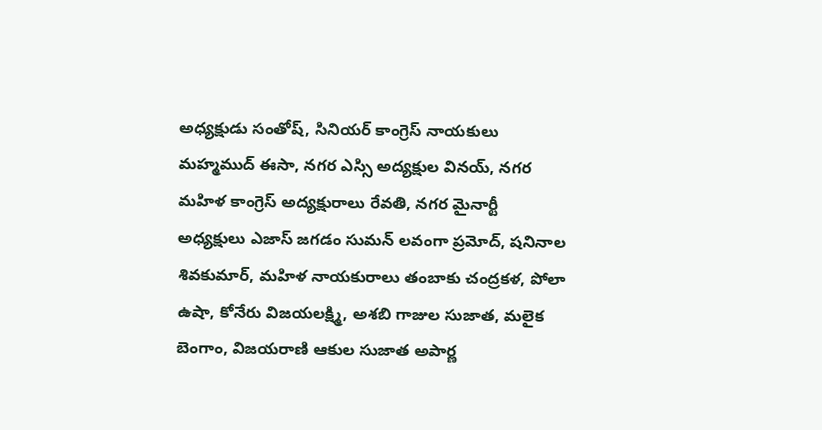అధ్యక్షుడు సంతోష్, సినియర్ కాంగ్రెస్ నాయకులు మహ్మముద్ ఈసా, నగర ఎస్సి అద్యక్షుల వినయ్, నగర మహిళ కాంగ్రెస్ అద్యక్షురాలు రేవతి, నగర మైనార్టీ అధ్యక్షులు ఎజాస్ జగడం సుమన్ లవంగా ప్రమోద్, షనినాల శివకుమార్, మహిళ నాయకురాలు తంబాకు చంద్రకళ, పోలా ఉషా, కోనేరు విజయలక్ష్మి, అశబి గాజుల సుజాత, మలైక బెంగాం, విజయరాణి ఆకుల సుజాత అపార్ణ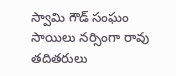స్వామి గౌడ్ సంఘం సాయిలు నర్సింగా రావు తదితరులు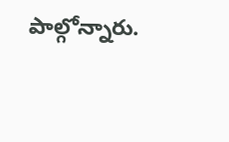పాల్గోన్నారు.